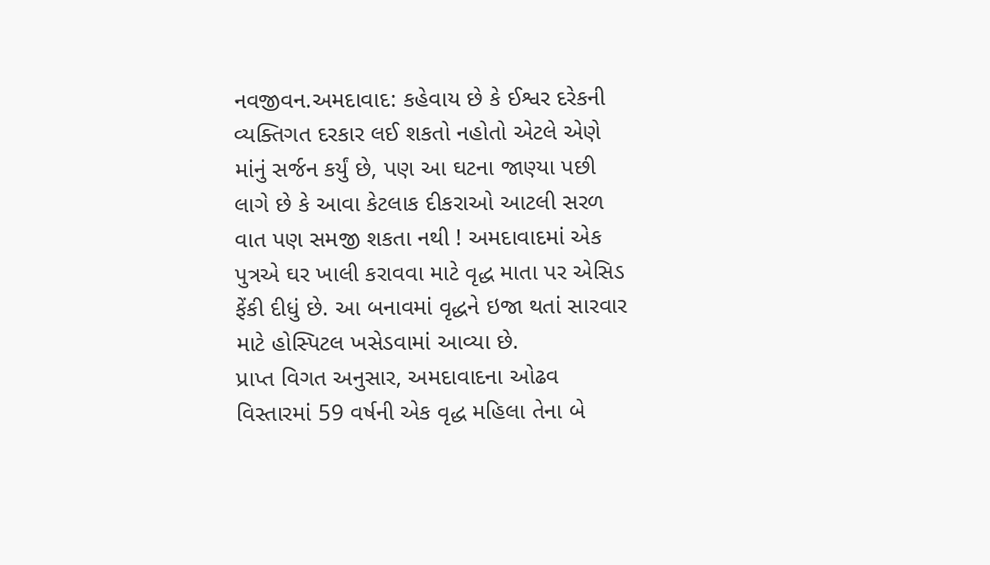નવજીવન.અમદાવાદ: કહેવાય છે કે ઈશ્વર દરેકની વ્યક્તિગત દરકાર લઈ શકતો નહોતો એટલે એણે માંનું સર્જન કર્યું છે, પણ આ ઘટના જાણ્યા પછી લાગે છે કે આવા કેટલાક દીકરાઓ આટલી સરળ વાત પણ સમજી શકતા નથી ! અમદાવાદમાં એક પુત્રએ ઘર ખાલી કરાવવા માટે વૃદ્ધ માતા પર એસિડ ફેંકી દીધું છે. આ બનાવમાં વૃદ્ધને ઇજા થતાં સારવાર માટે હોસ્પિટલ ખસેડવામાં આવ્યા છે.
પ્રાપ્ત વિગત અનુસાર, અમદાવાદના ઓઢવ વિસ્તારમાં 59 વર્ષની એક વૃદ્ધ મહિલા તેના બે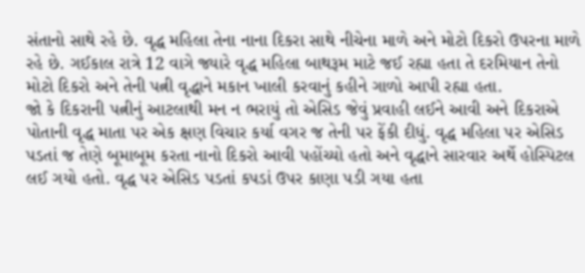સંતાનો સાથે રહે છે. વૃદ્ધ મહિલા તેના નાના દિકરા સાથે નીચેના માળે અને મોટો દિકરો ઉપરના માળે રહે છે. ગઈકાલ રાત્રે 12 વાગે જ્યારે વૃદ્ધ મહિલા બાથરૂમ માટે જઈ રહ્યા હતા તે દરમિયાન તેનો મોટો દિકરો અને તેની પત્ની વૃદ્ધાને મકાન ખાલી કરવાનું કહીને ગાળો આપી રહ્યા હતા.
જો કે દિકરાની પત્નીનું આટલાથી મન ન ભરાયું તો એસિડ જેવું પ્રવાહી લઈને આવી અને દિકરાએ પોતાની વૃદ્ધ માતા પર એક ક્ષણ વિચાર કર્યા વગર જ તેની પર ફેંકી દીધું. વૃદ્ધ મહિલા પર એસિડ પડતાં જ તેણે બૂમાબૂમ કરતા નાનો દિકરો આવી પહોંચ્યો હતો અને વૃદ્ધાને સારવાર અર્થે હોસ્પિટલ લઈ ગયો હતો. વૃદ્ધ પર એસિડ પડતાં કપડાં ઉપર કાણા પડી ગયા હતા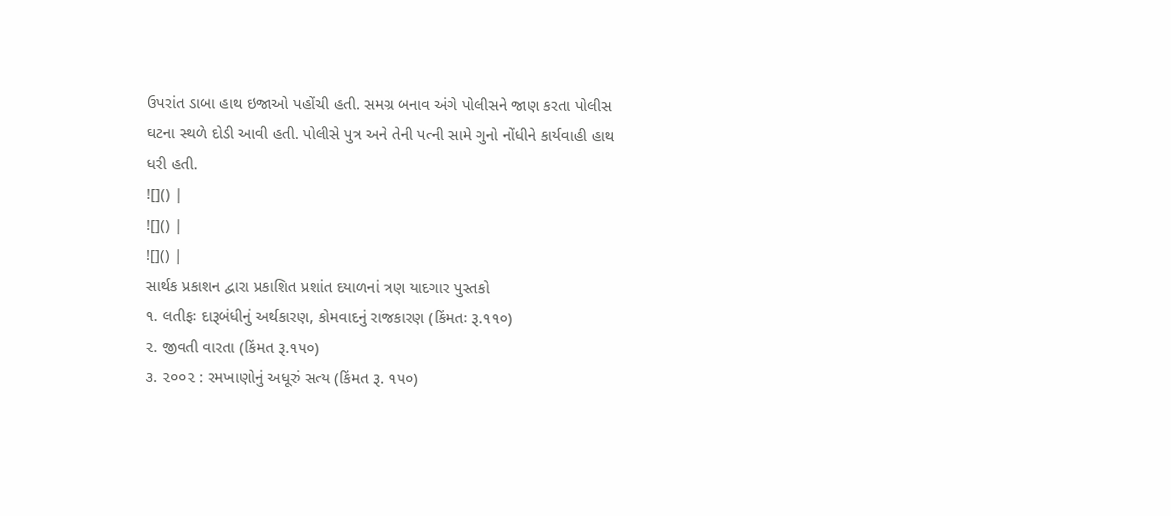ઉપરાંત ડાબા હાથ ઇજાઓ પહોંચી હતી. સમગ્ર બનાવ અંગે પોલીસને જાણ કરતા પોલીસ ઘટના સ્થળે દોડી આવી હતી. પોલીસે પુત્ર અને તેની પત્ની સામે ગુનો નોંધીને કાર્યવાહી હાથ ધરી હતી.
![]() |
![]() |
![]() |
સાર્થક પ્રકાશન દ્વારા પ્રકાશિત પ્રશાંત દયાળનાં ત્રણ યાદગાર પુસ્તકો
૧. લતીફઃ દારૂબંધીનું અર્થકારણ, કોમવાદનું રાજકારણ (કિંમતઃ રૂ.૧૧૦)
૨. જીવતી વારતા (કિંમત રૂ.૧૫૦)
૩. ૨૦૦૨ : રમખાણોનું અધૂરું સત્ય (કિંમત રૂ. ૧૫૦)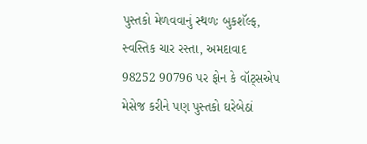પુસ્તકો મેળવવાનું સ્થળઃ બુકશૅલ્ફ, સ્વસ્તિક ચાર રસ્તા, અમદાવાદ
98252 90796 પર ફોન કે વૉટ્સએપ મેસેજ કરીને પણ પુસ્તકો ઘરેબેઠાં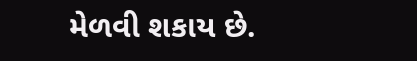મેળવી શકાય છે.